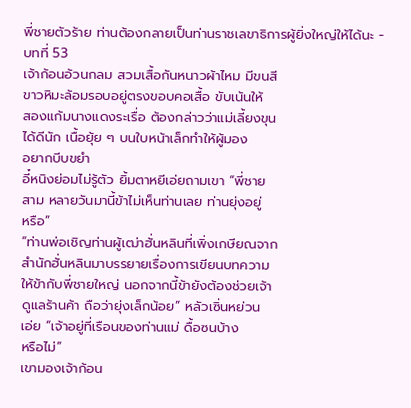พี่ชายตัวร้าย ท่านต้องกลายเป็นท่านราชเลขาธิการผู้ยิ่งใหญ่ให้ได้นะ - บทที่ 53
เจ้าก้อนอ้วนกลม สวมเสื้อกันหนาวผ้าไหม มีขนสี
ขาวหิมะล้อมรอบอยู่ตรงขอบคอเสื้อ ขับเน้นให้
สองแก้มนางแดงระเรื่อ ต้องกล่าวว่าแม่เลี้ยงขุน
ได้ดีนัก เนื้อยุ้ย ๆ บนใบหน้าเล็กทำให้ผู้มอง
อยากบีบขยำ
อี๋หนิงย่อมไม่รู้ตัว ยิ้มตาหยีเอ่ยถามเขา “พี่ชาย
สาม หลายวันมานี้ข้าไม่เห็นท่านเลย ท่านยุ่งอยู่
หรือ”
“ท่านพ่อเชิญท่านผู้เฒ่าฮั่นหลินที่เพิ่งเกษียณจาก
สำนักฮั่นหลินมาบรรยายเรื่องการเขียนบทความ
ให้ข้ากับพี่ชายใหญ่ นอกจากนี้ข้ายังต้องช่วยเจ้า
ดูแลร้านค้า ถือว่ายุ่งเล็กน้อย” หลัวเซิ่นหย่วน
เอ่ย “เจ้าอยู่ที่เรือนของท่านแม่ ดื้อซนบ้าง
หรือไม่”
เขามองเจ้าก้อน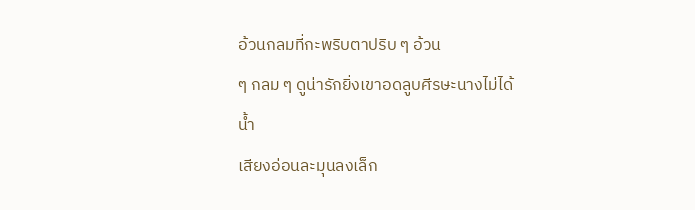อ้วนกลมที่กะพริบตาปริบ ๆ อ้วน
ๆ กลม ๆ ดูน่ารักยิ่งเขาอดลูบศีรษะนางไม่ได้ นํ้า
เสียงอ่อนละมุนลงเล็ก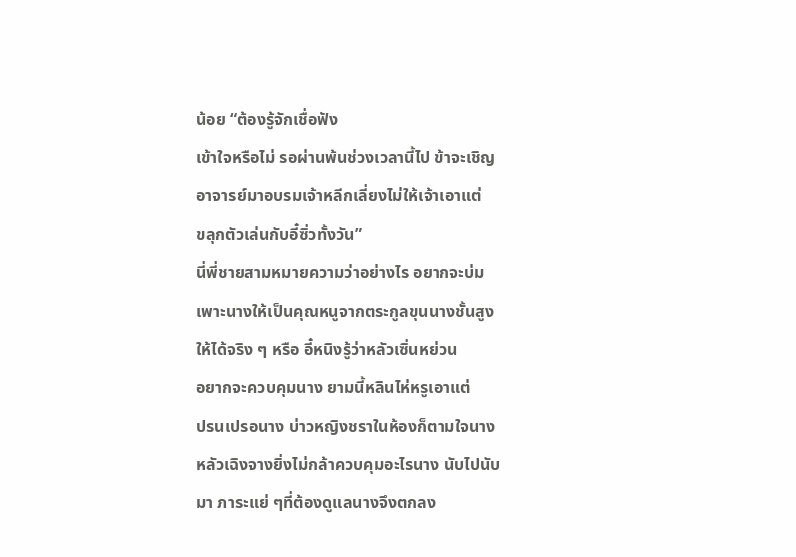น้อย “ต้องรู้จักเชื่อฟัง
เข้าใจหรือไม่ รอผ่านพ้นช่วงเวลานี้ไป ข้าจะเชิญ
อาจารย์มาอบรมเจ้าหลีกเลี่ยงไม่ให้เจ้าเอาแต่
ขลุกตัวเล่นกับอี๋ซิ่วทั้งวัน”
นี่พี่ชายสามหมายความว่าอย่างไร อยากจะบ่ม
เพาะนางให้เป็นคุณหนูจากตระกูลขุนนางชั้นสูง
ให้ได้จริง ๆ หรือ อี๋หนิงรู้ว่าหลัวเซิ่นหย่วน
อยากจะควบคุมนาง ยามนี้หลินไห่หรูเอาแต่
ปรนเปรอนาง บ่าวหญิงชราในห้องก็ตามใจนาง
หลัวเฉิงจางยิ่งไม่กล้าควบคุมอะไรนาง นับไปนับ
มา ภาระแย่ ๆที่ต้องดูแลนางจึงตกลง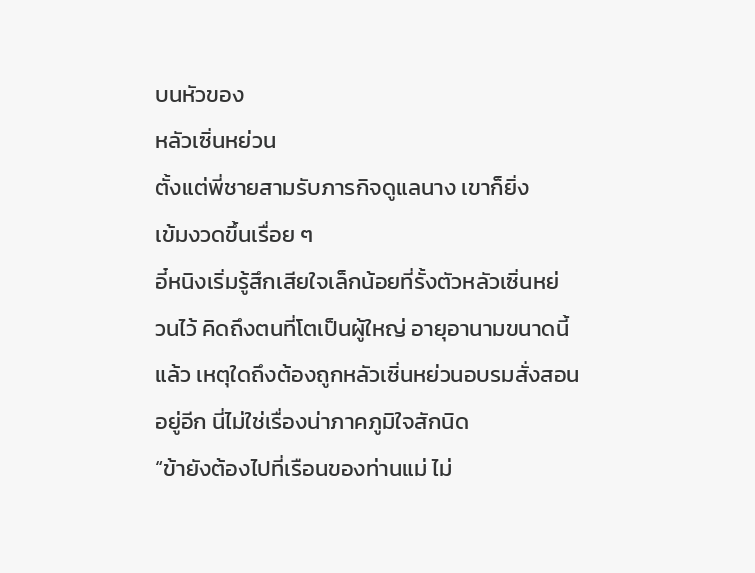บนหัวของ
หลัวเซิ่นหย่วน
ตั้งแต่พี่ชายสามรับภารกิจดูแลนาง เขาก็ยิ่ง
เข้มงวดขึ้นเรื่อย ๆ
อี๋หนิงเริ่มรู้สึกเสียใจเล็กน้อยที่รั้งตัวหลัวเซิ่นหย่
วนไว้ คิดถึงตนที่โตเป็นผู้ใหญ่ อายุอานามขนาดนี้
แล้ว เหตุใดถึงต้องถูกหลัวเซิ่นหย่วนอบรมสั่งสอน
อยู่อีก นี่ไม่ใช่เรื่องน่าภาคภูมิใจสักนิด
“ข้ายังต้องไปที่เรือนของท่านแม่ ไม่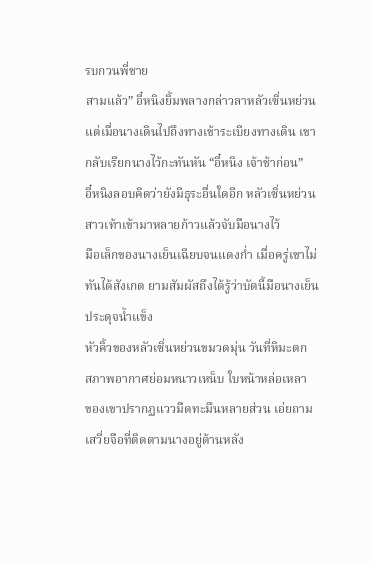รบกวนพี่ชาย
สามแล้ว” อี๋หนิงยิ้มพลางกล่าวลาหลัวเซิ่นหย่วน
แต่เมื่อนางเดินไปถึงทางเข้าระเบียงทางเดิน เขา
กลับเรียกนางไว้กะทันหัน “อี๋หนิง เจ้าช้าก่อน”
อี๋หนิงลอบคิดว่ายังมีธุระอื่นใดอีก หลัวเซิ่นหย่วน
สาวเท้าเข้ามาหลายก้าวแล้วจับมือนางไว้
มือเล็กของนางเย็นเฉียบจนแดงกํ่า เมื่อครู่เขาไม่
ทันได้สังเกต ยามสัมผัสถึงได้รู้ว่าบัดนี้มือนางเย็น
ประดุจนํ้าแข็ง
หัวคิ้วของหลัวเซิ่นหย่วนขมวดมุ่น วันที่หิมะตก
สภาพอากาศย่อมหนาวเหน็บ ใบหน้าหล่อเหลา
ของเขาปรากฏแววมืดทะมึนหลายส่วน เอ่ยถาม
เสวี่ยจือที่ติดตามนางอยู่ด้านหลัง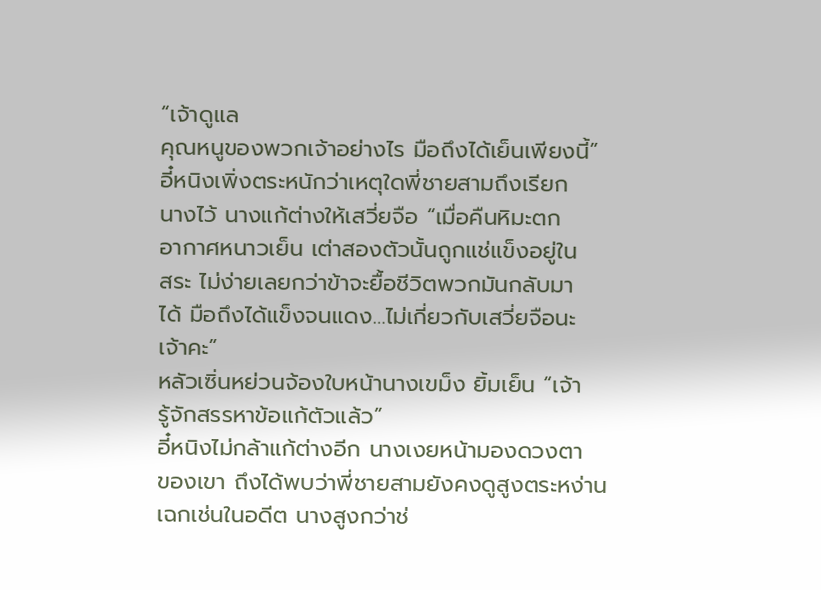“เจ้าดูแล
คุณหนูของพวกเจ้าอย่างไร มือถึงได้เย็นเพียงนี้”
อี๋หนิงเพิ่งตระหนักว่าเหตุใดพี่ชายสามถึงเรียก
นางไว้ นางแก้ต่างให้เสวี่ยจือ “เมื่อคืนหิมะตก
อากาศหนาวเย็น เต่าสองตัวนั้นถูกแช่แข็งอยู่ใน
สระ ไม่ง่ายเลยกว่าข้าจะยื้อชีวิตพวกมันกลับมา
ได้ มือถึงได้แข็งจนแดง…ไม่เกี่ยวกับเสวี่ยจือนะ
เจ้าคะ”
หลัวเซิ่นหย่วนจ้องใบหน้านางเขม็ง ยิ้มเย็น “เจ้า
รู้จักสรรหาข้อแก้ตัวแล้ว”
อี๋หนิงไม่กล้าแก้ต่างอีก นางเงยหน้ามองดวงตา
ของเขา ถึงได้พบว่าพี่ชายสามยังคงดูสูงตระหง่าน
เฉกเช่นในอดีต นางสูงกว่าช่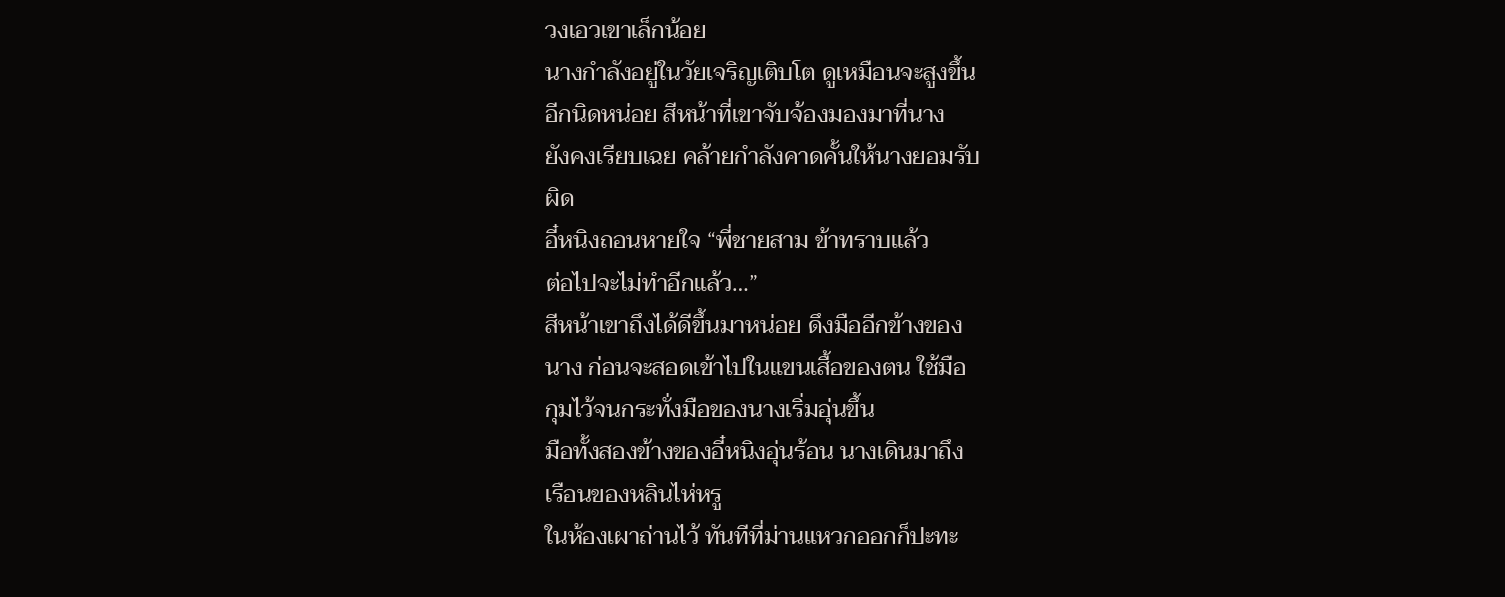วงเอวเขาเล็กน้อย
นางกำลังอยู่ในวัยเจริญเติบโต ดูเหมือนจะสูงขึ้น
อีกนิดหน่อย สีหน้าที่เขาจับจ้องมองมาที่นาง
ยังคงเรียบเฉย คล้ายกำลังคาดคั้นให้นางยอมรับ
ผิด
อี๋หนิงถอนหายใจ “พี่ชายสาม ข้าทราบแล้ว
ต่อไปจะไม่ทำอีกแล้ว…”
สีหน้าเขาถึงได้ดีขึ้นมาหน่อย ดึงมืออีกข้างของ
นาง ก่อนจะสอดเข้าไปในแขนเสื้อของตน ใช้มือ
กุมไว้จนกระทั่งมือของนางเริ่มอุ่นขึ้น
มือทั้งสองข้างของอี๋หนิงอุ่นร้อน นางเดินมาถึง
เรือนของหลินไห่หรู
ในห้องเผาถ่านไว้ ทันทีที่ม่านแหวกออกก็ปะทะ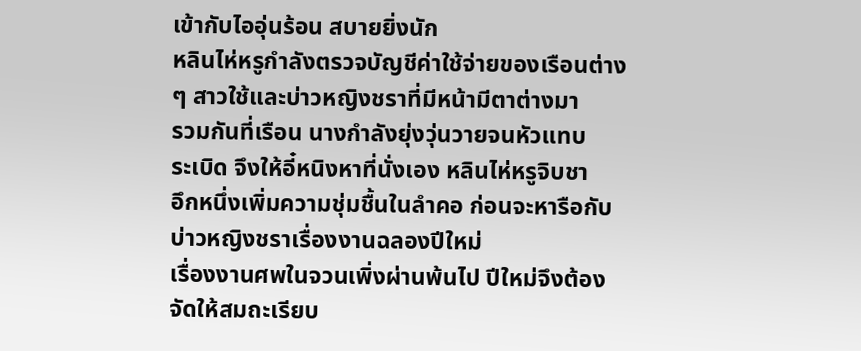เข้ากับไออุ่นร้อน สบายยิ่งนัก
หลินไห่หรูกำลังตรวจบัญชีค่าใช้จ่ายของเรือนต่าง
ๆ สาวใช้และบ่าวหญิงชราที่มีหน้ามีตาต่างมา
รวมกันที่เรือน นางกำลังยุ่งวุ่นวายจนหัวแทบ
ระเบิด จึงให้อี๋หนิงหาที่นั่งเอง หลินไห่หรูจิบชา
อึกหนึ่งเพิ่มความชุ่มชื้นในลำคอ ก่อนจะหารือกับ
บ่าวหญิงชราเรื่องงานฉลองปีใหม่
เรื่องงานศพในจวนเพิ่งผ่านพ้นไป ปีใหม่จึงต้อง
จัดให้สมถะเรียบ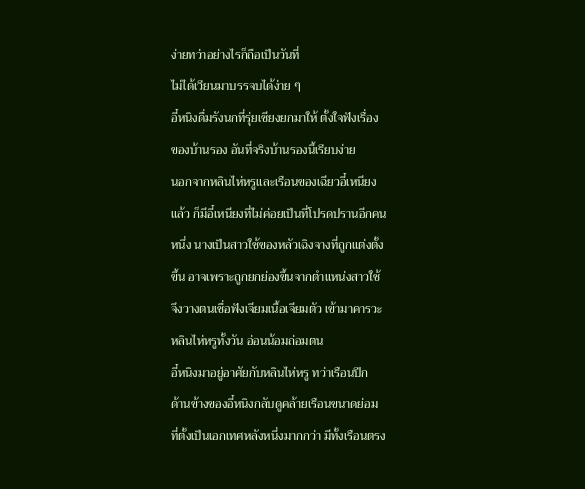ง่ายทว่าอย่างไรก็ถือเป็นวันที่
ไม่ได้เวียนมาบรรจบได้ง่าย ๆ
อี๋หนิงดื่มรังนกที่รุ่ยเซียงยกมาให้ ตั้งใจฟังเรื่อง
ของบ้านรอง อันที่จริงบ้านรองนี้เรียบง่าย
นอกจากหลินไห่หรูและเรือนของเฉียวอี๋เหนียง
แล้ว ก็มีอี๋เหนียงที่ไม่ค่อยเป็นที่โปรดปรานอีกคน
หนึ่ง นางเป็นสาวใช้ของหลัวเฉิงจางที่ถูกแต่งตั้ง
ขึ้น อาจเพราะถูกยกย่องขึ้นจากตำแหน่งสาวใช้
จึงวางตนเชื่อฟังเจียมเนื้อเจียมตัว เข้ามาคารวะ
หลินไห่หรูทั้งวัน อ่อนน้อมถ่อมตน
อี๋หนิงมาอยู่อาศัยกับหลินไห่หรู ทว่าเรือนปีก
ด้านข้างของอี๋หนิงกลับดูคล้ายเรือนขนาดย่อม
ที่ตั้งเป็นเอกเทศหลังหนึ่งมากกว่า มีทั้งเรือนตรง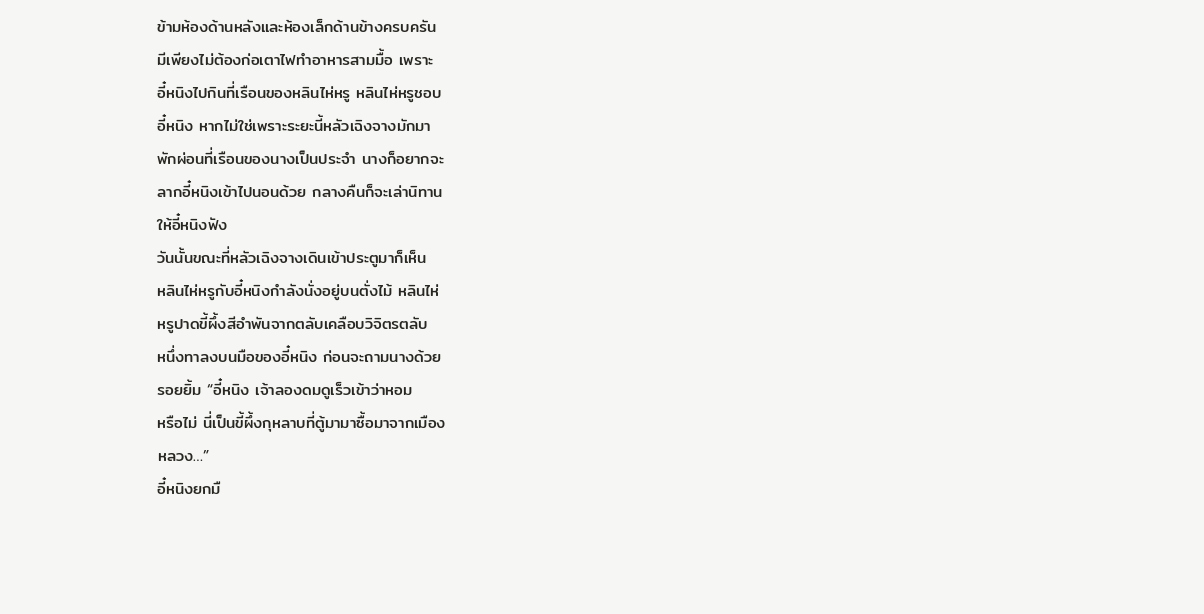ข้ามห้องด้านหลังและห้องเล็กด้านข้างครบครัน
มีเพียงไม่ต้องก่อเตาไฟทำอาหารสามมื้อ เพราะ
อี๋หนิงไปกินที่เรือนของหลินไห่หรู หลินไห่หรูชอบ
อี๋หนิง หากไม่ใช่เพราะระยะนี้หลัวเฉิงจางมักมา
พักผ่อนที่เรือนของนางเป็นประจำ นางก็อยากจะ
ลากอี๋หนิงเข้าไปนอนด้วย กลางคืนก็จะเล่านิทาน
ให้อี๋หนิงฟัง
วันนั้นขณะที่หลัวเฉิงจางเดินเข้าประตูมาก็เห็น
หลินไห่หรูกับอี๋หนิงกำลังนั่งอยู่บนตั่งไม้ หลินไห่
หรูปาดขี้ผึ้งสีอำพันจากตลับเคลือบวิจิตรตลับ
หนึ่งทาลงบนมือของอี๋หนิง ก่อนจะถามนางด้วย
รอยยิ้ม “อี๋หนิง เจ้าลองดมดูเร็วเข้าว่าหอม
หรือไม่ นี่เป็นขี้ผึ้งกุหลาบที่ตู้มามาซื้อมาจากเมือง
หลวง…”
อี๋หนิงยกมื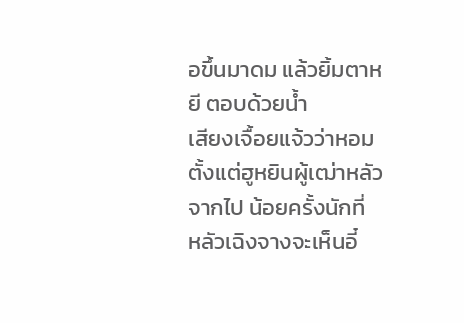อขึ้นมาดม แล้วยิ้มตาหยี ตอบด้วยนํ้า
เสียงเจื้อยแจ้วว่าหอม
ตั้งแต่ฮูหยินผู้เฒ่าหลัวจากไป น้อยครั้งนักที่
หลัวเฉิงจางจะเห็นอี๋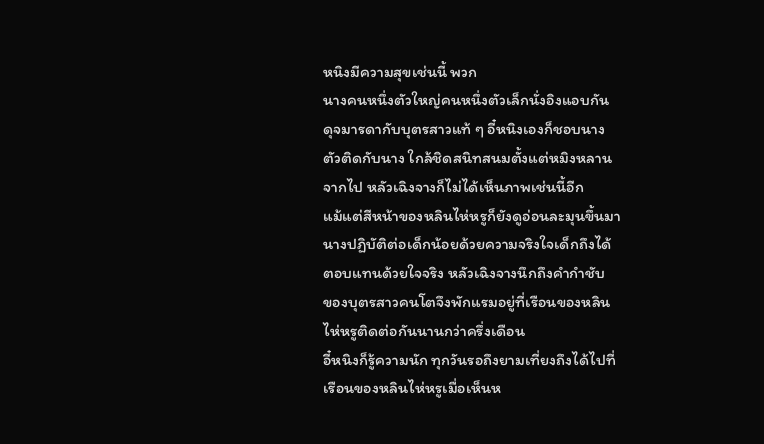หนิงมีความสุขเช่นนี้ พวก
นางคนหนึ่งตัวใหญ่คนหนึ่งตัวเล็กนั่งอิงแอบกัน
ดุจมารดากับบุตรสาวแท้ ๆ อี๋หนิงเองก็ชอบนาง
ตัวติดกับนาง ใกล้ชิดสนิทสนมตั้งแต่หมิงหลาน
จากไป หลัวเฉิงจางก็ไม่ได้เห็นภาพเช่นนี้อีก
แม้แต่สีหน้าของหลินไห่หรูก็ยังดูอ่อนละมุนขึ้นมา
นางปฏิบัติต่อเด็กน้อยด้วยความจริงใจเด็กถึงได้
ตอบแทนด้วยใจจริง หลัวเฉิงจางนึกถึงคำกำชับ
ของบุตรสาวคนโตจึงพักแรมอยู่ที่เรือนของหลิน
ไห่หรูติดต่อกันนานกว่าครึ่งเดือน
อี๋หนิงก็รู้ความนัก ทุกวันรอถึงยามเที่ยงถึงได้ไปที่
เรือนของหลินไห่หรูเมื่อเห็นห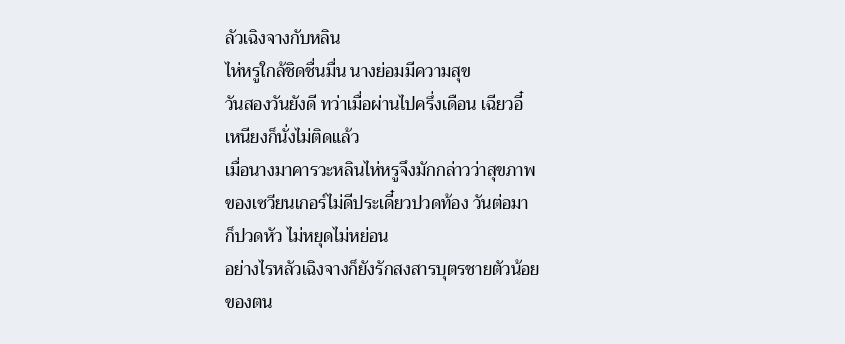ลัวเฉิงจางกับหลิน
ไห่หรูใกล้ชิดชื่นมื่น นางย่อมมีความสุข
วันสองวันยังดี ทว่าเมื่อผ่านไปครึ่งเดือน เฉียวอี๋
เหนียงก็นั่งไม่ติดแล้ว
เมื่อนางมาคารวะหลินไห่หรูจึงมักกล่าวว่าสุขภาพ
ของเซวียนเกอร์ไม่ดีประเดี๋ยวปวดท้อง วันต่อมา
ก็ปวดหัว ไม่หยุดไม่หย่อน
อย่างไรหลัวเฉิงจางก็ยังรักสงสารบุตรชายตัวน้อย
ของตน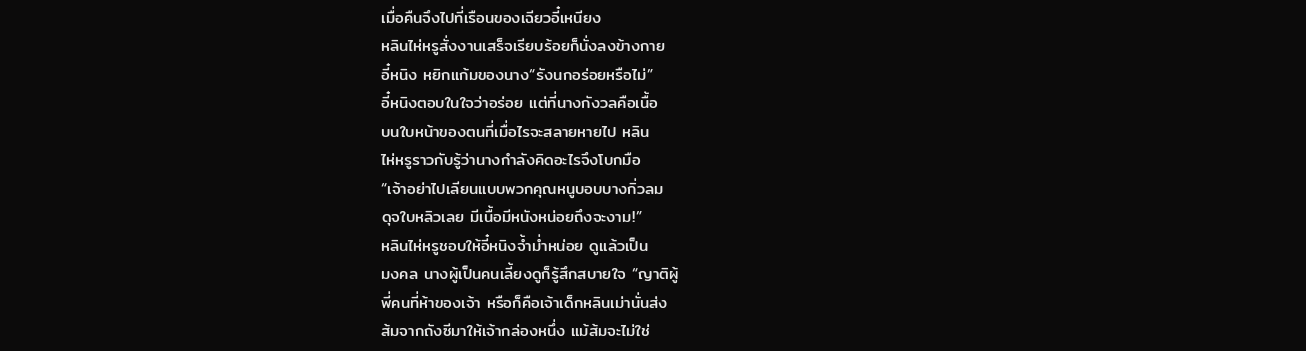เมื่อคืนจึงไปที่เรือนของเฉียวอี๋เหนียง
หลินไห่หรูสั่งงานเสร็จเรียบร้อยก็นั่งลงข้างกาย
อี๋หนิง หยิกแก้มของนาง“รังนกอร่อยหรือไม่”
อี๋หนิงตอบในใจว่าอร่อย แต่ที่นางกังวลคือเนื้อ
บนใบหน้าของตนที่เมื่อไรจะสลายหายไป หลิน
ไห่หรูราวกับรู้ว่านางกำลังคิดอะไรจึงโบกมือ
“เจ้าอย่าไปเลียนแบบพวกคุณหนูบอบบางกิ่วลม
ดุจใบหลิวเลย มีเนื้อมีหนังหน่อยถึงจะงาม!”
หลินไห่หรูชอบให้อี๋หนิงจํ้ามํ่าหน่อย ดูแล้วเป็น
มงคล นางผู้เป็นคนเลี้ยงดูก็รู้สึกสบายใจ “ญาติผู้
พี่คนที่ห้าของเจ้า หรือก็คือเจ้าเด็กหลินเม่านั่นส่ง
ส้มจากถังซีมาให้เจ้ากล่องหนึ่ง แม้ส้มจะไม่ใช่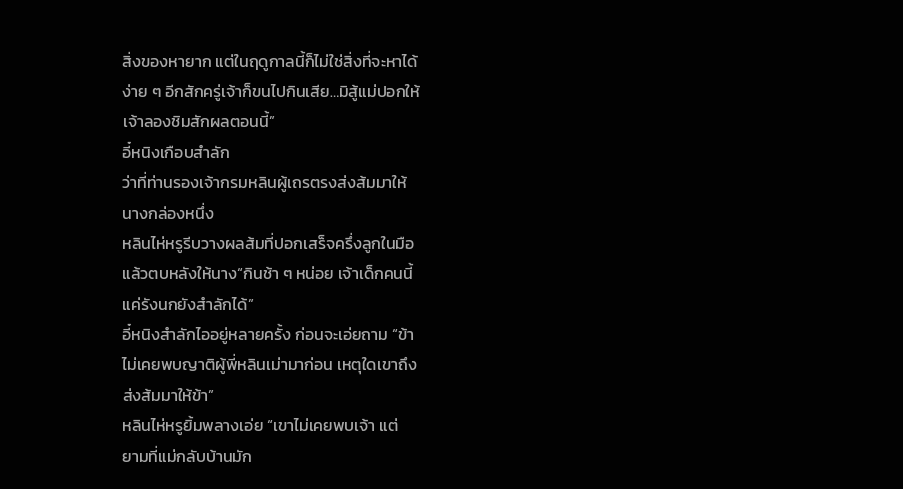สิ่งของหายาก แต่ในฤดูกาลนี้ก็ไม่ใช่สิ่งที่จะหาได้
ง่าย ๆ อีกสักครู่เจ้าก็ขนไปกินเสีย…มิสู้แม่ปอกให้
เจ้าลองชิมสักผลตอนนี้”
อี๋หนิงเกือบสำลัก
ว่าที่ท่านรองเจ้ากรมหลินผู้เถรตรงส่งส้มมาให้
นางกล่องหนึ่ง
หลินไห่หรูรีบวางผลส้มที่ปอกเสร็จครึ่งลูกในมือ
แล้วตบหลังให้นาง“กินช้า ๆ หน่อย เจ้าเด็กคนนี้
แค่รังนกยังสำลักได้”
อี๋หนิงสำลักไออยู่หลายครั้ง ก่อนจะเอ่ยถาม “ข้า
ไม่เคยพบญาติผู้พี่หลินเม่ามาก่อน เหตุใดเขาถึง
ส่งส้มมาให้ข้า”
หลินไห่หรูยิ้มพลางเอ่ย “เขาไม่เคยพบเจ้า แต่
ยามที่แม่กลับบ้านมัก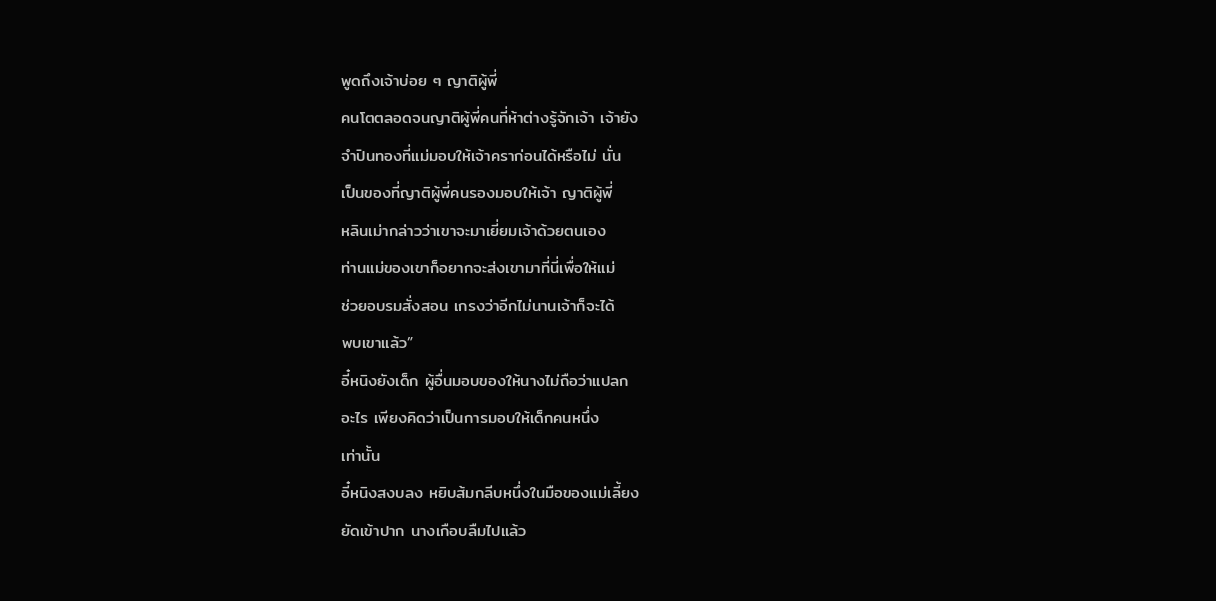พูดถึงเจ้าบ่อย ๆ ญาติผู้พี่
คนโตตลอดจนญาติผู้พี่คนที่ห้าต่างรู้จักเจ้า เจ้ายัง
จำปินทองที่แม่มอบให้เจ้าคราก่อนได้หรือไม่ นั่น
เป็นของที่ญาติผู้พี่คนรองมอบให้เจ้า ญาติผู้พี่
หลินเม่ากล่าวว่าเขาจะมาเยี่ยมเจ้าด้วยตนเอง
ท่านแม่ของเขาก็อยากจะส่งเขามาที่นี่เพื่อให้แม่
ช่วยอบรมสั่งสอน เกรงว่าอีกไม่นานเจ้าก็จะได้
พบเขาแล้ว”
อี๋หนิงยังเด็ก ผู้อื่นมอบของให้นางไม่ถือว่าแปลก
อะไร เพียงคิดว่าเป็นการมอบให้เด็กคนหนึ่ง
เท่านั้น
อี๋หนิงสงบลง หยิบส้มกลีบหนึ่งในมือของแม่เลี้ยง
ยัดเข้าปาก นางเกือบลืมไปแล้ว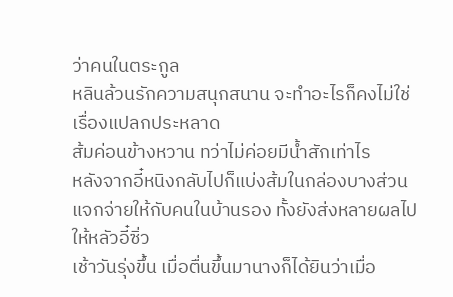ว่าคนในตระกูล
หลินล้วนรักความสนุกสนาน จะทำอะไรก็คงไม่ใช่
เรื่องแปลกประหลาด
ส้มค่อนข้างหวาน ทว่าไม่ค่อยมีนํ้าสักเท่าไร
หลังจากอี๋หนิงกลับไปก็แบ่งส้มในกล่องบางส่วน
แจกจ่ายให้กับคนในบ้านรอง ทั้งยังส่งหลายผลไป
ให้หลัวอี๋ซิ่ว
เช้าวันรุ่งขึ้น เมื่อตื่นขึ้นมานางก็ได้ยินว่าเมื่อ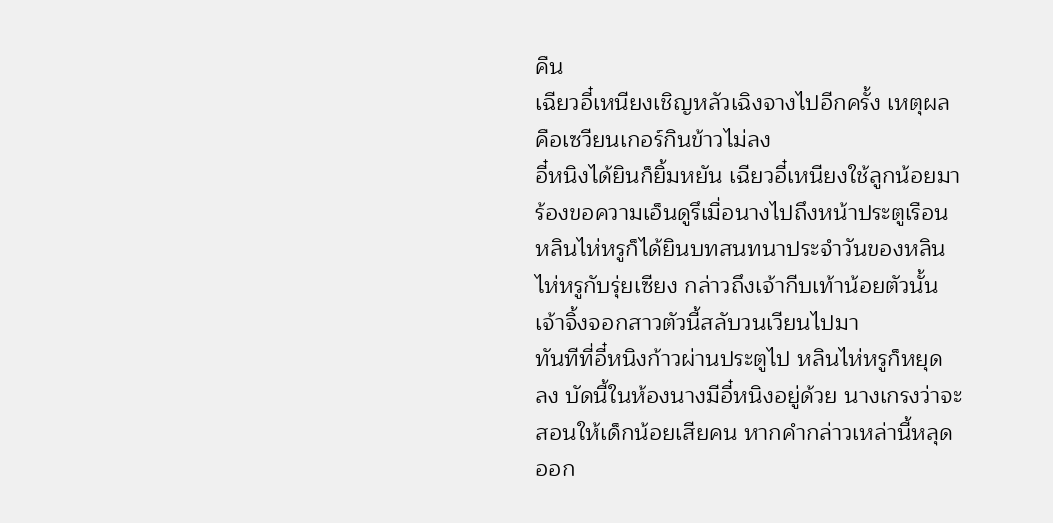คืน
เฉียวอี๋เหนียงเชิญหลัวเฉิงจางไปอีกครั้ง เหตุผล
คือเซวียนเกอร์กินข้าวไม่ลง
อี๋หนิงได้ยินก็ยิ้มหยัน เฉียวอี๋เหนียงใช้ลูกน้อยมา
ร้องขอความเอ็นดูรึเมื่อนางไปถึงหน้าประตูเรือน
หลินไห่หรูก็ได้ยินบทสนทนาประจำวันของหลิน
ไห่หรูกับรุ่ยเซียง กล่าวถึงเจ้ากีบเท้าน้อยตัวนั้น
เจ้าจิ้งจอกสาวตัวนี้สลับวนเวียนไปมา
ทันทีที่อี๋หนิงก้าวผ่านประตูไป หลินไห่หรูก็หยุด
ลง บัดนี้ในห้องนางมีอี๋หนิงอยู่ด้วย นางเกรงว่าจะ
สอนให้เด็กน้อยเสียคน หากคำกล่าวเหล่านี้หลุด
ออก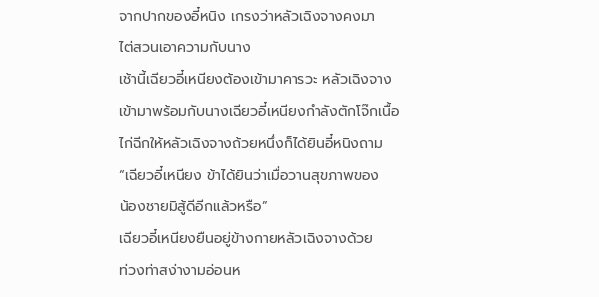จากปากของอี๋หนิง เกรงว่าหลัวเฉิงจางคงมา
ไต่สวนเอาความกับนาง
เช้านี้เฉียวอี๋เหนียงต้องเข้ามาคารวะ หลัวเฉิงจาง
เข้ามาพร้อมกับนางเฉียวอี๋เหนียงกำลังตักโจ๊กเนื้อ
ไก่ฉีกให้หลัวเฉิงจางถ้วยหนึ่งก็ได้ยินอี๋หนิงถาม
“เฉียวอี๋เหนียง ข้าได้ยินว่าเมื่อวานสุขภาพของ
น้องชายมิสู้ดีอีกแล้วหรือ”
เฉียวอี๋เหนียงยืนอยู่ข้างกายหลัวเฉิงจางด้วย
ท่วงท่าสง่างามอ่อนห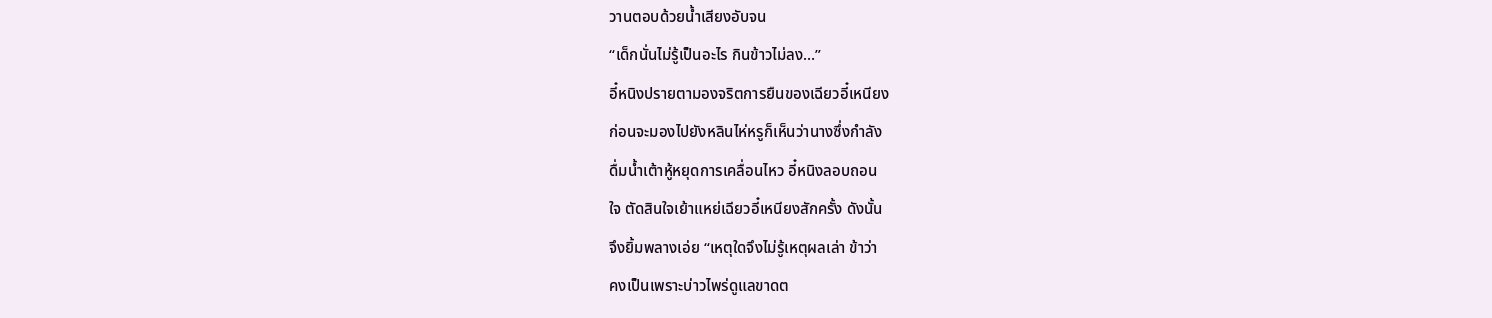วานตอบด้วยนํ้าเสียงอับจน
“เด็กนั่นไม่รู้เป็นอะไร กินข้าวไม่ลง…”
อี๋หนิงปรายตามองจริตการยืนของเฉียวอี๋เหนียง
ก่อนจะมองไปยังหลินไห่หรูก็เห็นว่านางซึ่งกำลัง
ดื่มนํ้าเต้าหู้หยุดการเคลื่อนไหว อี๋หนิงลอบถอน
ใจ ตัดสินใจเย้าแหย่เฉียวอี๋เหนียงสักครั้ง ดังนั้น
จึงยิ้มพลางเอ่ย “เหตุใดจึงไม่รู้เหตุผลเล่า ข้าว่า
คงเป็นเพราะบ่าวไพร่ดูแลขาดต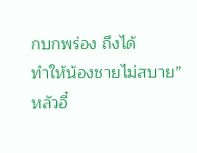กบกพร่อง ถึงได้
ทำให้น้องชายไม่สบาย”
หลัวอี๋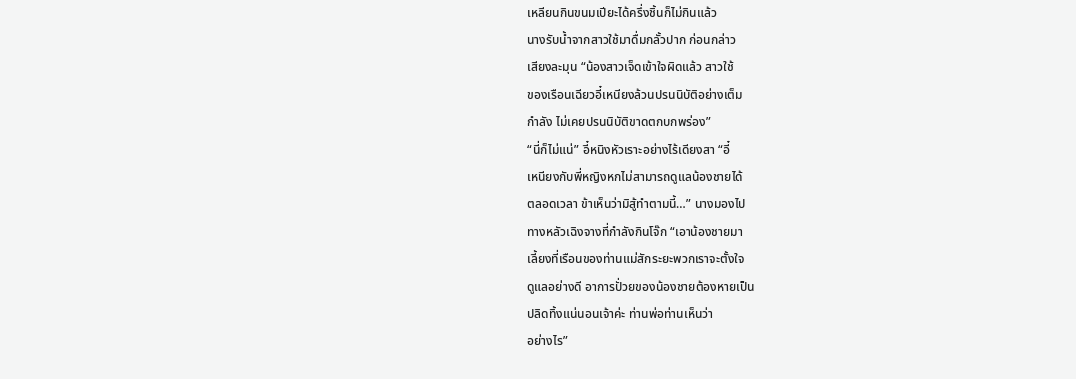เหลียนกินขนมเปียะได้ครึ่งชิ้นก็ไม่กินแล้ว
นางรับนํ้าจากสาวใช้มาดื่มกลั้วปาก ก่อนกล่าว
เสียงละมุน “น้องสาวเจ็ดเข้าใจผิดแล้ว สาวใช้
ของเรือนเฉียวอี๋เหนียงล้วนปรนนิบัติอย่างเต็ม
กำลัง ไม่เคยปรนนิบัติขาดตกบกพร่อง”
“นี่ก็ไม่แน่” อี๋หนิงหัวเราะอย่างไร้เดียงสา “อี๋
เหนียงกับพี่หญิงหกไม่สามารถดูแลน้องชายได้
ตลอดเวลา ข้าเห็นว่ามิสู้ทำตามนี้…” นางมองไป
ทางหลัวเฉิงจางที่กำลังกินโจ๊ก “เอาน้องชายมา
เลี้ยงที่เรือนของท่านแม่สักระยะพวกเราจะตั้งใจ
ดูแลอย่างดี อาการปั่วยของน้องชายต้องหายเป็น
ปลิดทิ้งแน่นอนเจ้าค่ะ ท่านพ่อท่านเห็นว่า
อย่างไร”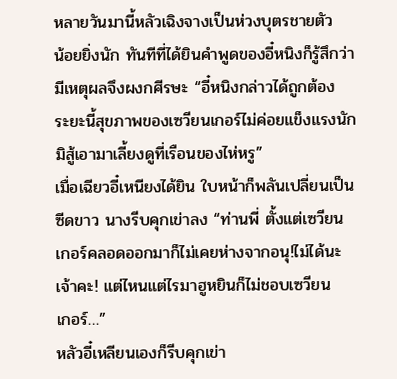หลายวันมานี้หลัวเฉิงจางเป็นห่วงบุตรชายตัว
น้อยยิ่งนัก ทันทีที่ได้ยินคำพูดของอี๋หนิงก็รู้สึกว่า
มีเหตุผลจึงผงกศีรษะ “อี๋หนิงกล่าวได้ถูกต้อง
ระยะนี้สุขภาพของเซวียนเกอร์ไม่ค่อยแข็งแรงนัก
มิสู้เอามาเลี้ยงดูที่เรือนของไห่หรู”
เมื่อเฉียวอี๋เหนียงได้ยิน ใบหน้าก็พลันเปลี่ยนเป็น
ซีดขาว นางรีบคุกเข่าลง “ท่านพี่ ตั้งแต่เซวียน
เกอร์คลอดออกมาก็ไม่เคยห่างจากอนุ!ไม่ได้นะ
เจ้าคะ! แต่ไหนแต่ไรมาฮูหยินก็ไม่ชอบเซวียน
เกอร์…”
หลัวอี๋เหลียนเองก็รีบคุกเข่า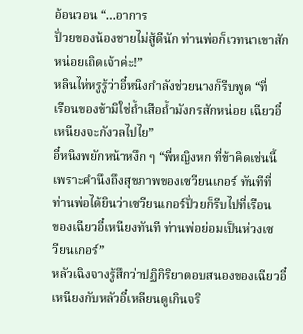อ้อนวอน “…อาการ
ปั่วยของน้องชายไม่สู้ดีนัก ท่านพ่อก็เวทนาเขาสัก
หน่อยเถิดเจ้าค่ะ!”
หลินไห่หรูรู้ว่าอี๋หนิงกำลังช่วยนางก็รีบพูด “ที่
เรือนของข้ามิใช่ถํ้าเสือถํ้ามังกรสักหน่อย เฉียวอี๋
เหนียงจะกังวลไปไย”
อี๋หนิงพยักหน้าหงึก ๆ “พี่หญิงหก ที่ข้าคิดเช่นนี้
เพราะคำนึงถึงสุขภาพของเซวียนเกอร์ ทันทีที่
ท่านพ่อได้ยินว่าเซวียนเกอร์ปั่วยก็รีบไปที่เรือน
ของเฉียวอี๋เหนียงทันที ท่านพ่อย่อมเป็นห่วงเซ
วียนเกอร์”
หลัวเฉิงจางรู้สึกว่าปฏิกิริยาตอบสนองของเฉียวอี๋
เหนียงกับหลัวอี๋เหลียนดูเกินจริ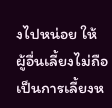งไปหน่อย ให้
ผู้อื่นเลี้ยงไม่ถือเป็นการเลี้ยงห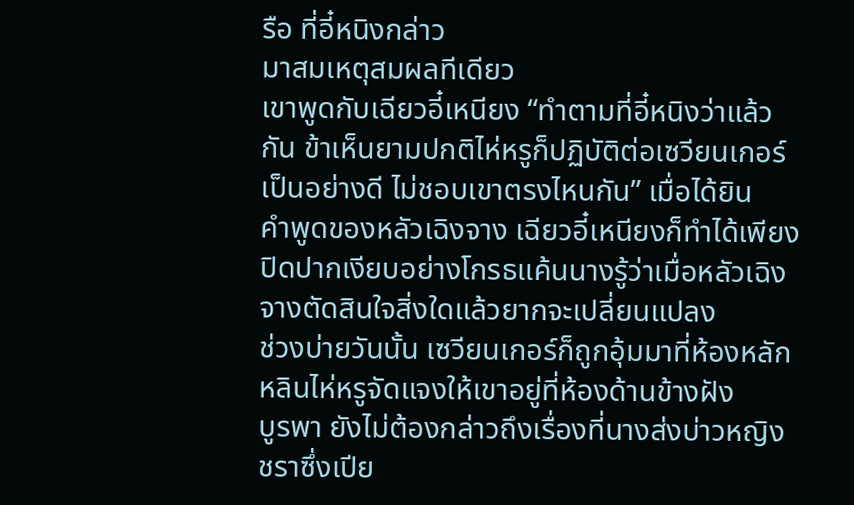รือ ที่อี๋หนิงกล่าว
มาสมเหตุสมผลทีเดียว
เขาพูดกับเฉียวอี๋เหนียง “ทำตามที่อี๋หนิงว่าแล้ว
กัน ข้าเห็นยามปกติไห่หรูก็ปฏิบัติต่อเซวียนเกอร์
เป็นอย่างดี ไม่ชอบเขาตรงไหนกัน” เมื่อได้ยิน
คำพูดของหลัวเฉิงจาง เฉียวอี๋เหนียงก็ทำได้เพียง
ปิดปากเงียบอย่างโกรธแค้นนางรู้ว่าเมื่อหลัวเฉิง
จางตัดสินใจสิ่งใดแล้วยากจะเปลี่ยนแปลง
ช่วงบ่ายวันนั้น เซวียนเกอร์ก็ถูกอุ้มมาที่ห้องหลัก
หลินไห่หรูจัดแจงให้เขาอยู่ที่ห้องด้านข้างฝัง
บูรพา ยังไม่ต้องกล่าวถึงเรื่องที่นางส่งบ่าวหญิง
ชราซึ่งเปีย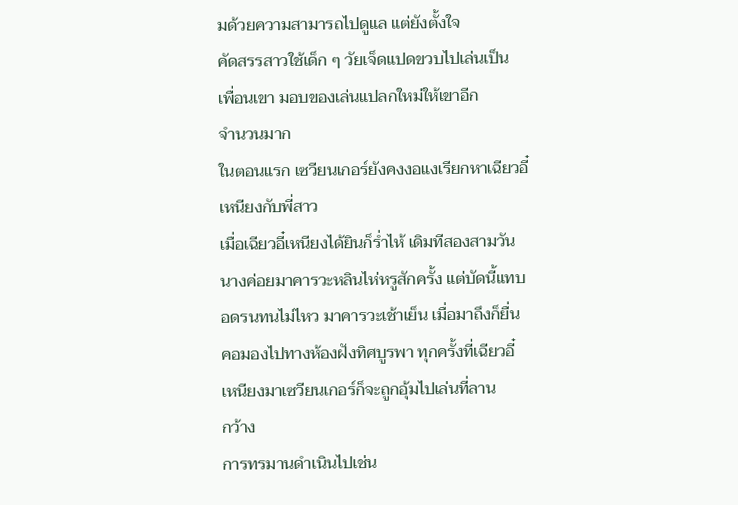มด้วยความสามารถไปดูแล แต่ยังตั้งใจ
คัดสรรสาวใช้เด็ก ๆ วัยเจ็ดแปดขวบไปเล่นเป็น
เพื่อนเขา มอบของเล่นแปลกใหม่ให้เขาอีก
จำนวนมาก
ในตอนแรก เซวียนเกอร์ยังคงงอแงเรียกหาเฉียวอี๋
เหนียงกับพี่สาว
เมื่อเฉียวอี๋เหนียงได้ยินก็รํ่าไห้ เดิมทีสองสามวัน
นางค่อยมาคารวะหลินไห่หรูสักครั้ง แต่บัดนี้แทบ
อดรนทนไม่ไหว มาคารวะเช้าเย็น เมื่อมาถึงก็ยื่น
คอมองไปทางห้องฝังทิศบูรพา ทุกครั้งที่เฉียวอี๋
เหนียงมาเซวียนเกอร์ก็จะถูกอุ้มไปเล่นที่ลาน
กว้าง
การทรมานดำเนินไปเช่น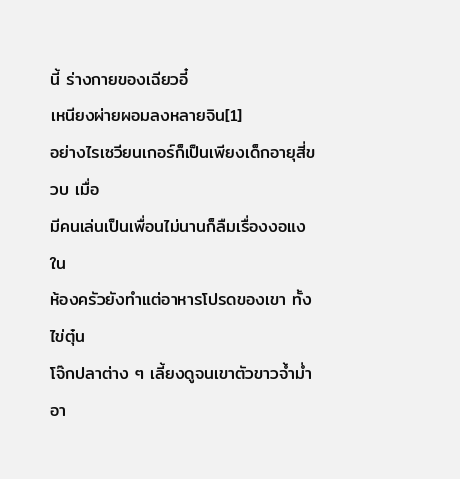นี้ ร่างกายของเฉียวอี๋
เหนียงผ่ายผอมลงหลายจิน[1]
อย่างไรเซวียนเกอร์ก็เป็นเพียงเด็กอายุสี่ขวบ เมื่อ
มีคนเล่นเป็นเพื่อนไม่นานก็ลืมเรื่องงอแง ใน
ห้องครัวยังทำแต่อาหารโปรดของเขา ทั้งไข่ตุ๋น
โจ๊กปลาต่าง ๆ เลี้ยงดูจนเขาตัวขาวจํ้ามํ่า อา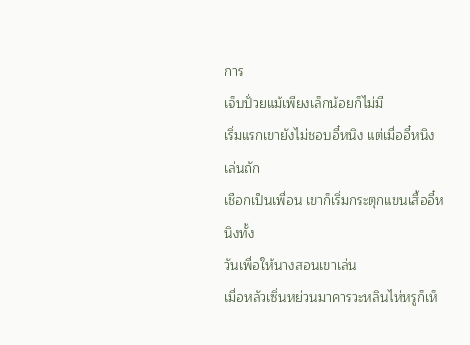การ
เจ็บปั่วยแม้เพียงเล็กน้อยก็ไม่มี
เริ่มแรกเขายังไม่ชอบอี๋หนิง แต่เมื่ออี๋หนิงเล่นถัก
เชือกเป็นเพื่อน เขาก็เริ่มกระตุกแขนเสื้ออี๋หนิงทั้ง
วันเพื่อให้นางสอนเขาเล่น
เมื่อหลัวเซิ่นหย่วนมาคารวะหลินไห่หรูก็เห็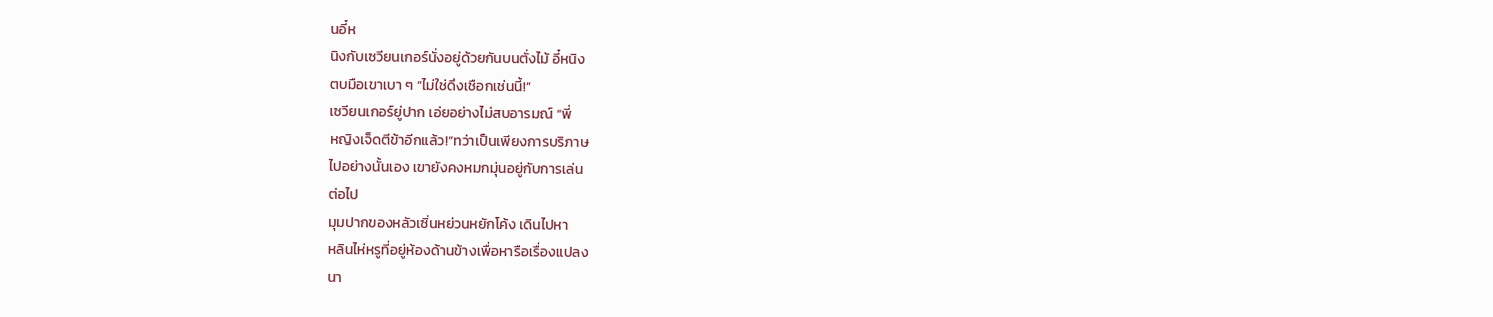นอี๋ห
นิงกับเซวียนเกอร์นั่งอยู่ด้วยกันบนตั่งไม้ อี๋หนิง
ตบมือเขาเบา ๆ “ไม่ใช่ดึงเชือกเช่นนี้!”
เซวียนเกอร์ยู่ปาก เอ่ยอย่างไม่สบอารมณ์ “พี่
หญิงเจ็ดตีข้าอีกแล้ว!”ทว่าเป็นเพียงการบริภาษ
ไปอย่างนั้นเอง เขายังคงหมกมุ่นอยู่กับการเล่น
ต่อไป
มุมปากของหลัวเซิ่นหย่วนหยักโค้ง เดินไปหา
หลินไห่หรูที่อยู่ห้องด้านข้างเพื่อหารือเรื่องแปลง
นา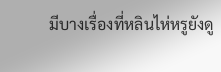มีบางเรื่องที่หลินไห่หรูยังดู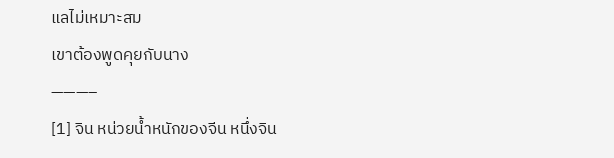แลไม่เหมาะสม
เขาต้องพูดคุยกับนาง
———–
[1] จิน หน่วยนํ้าหนักของจีน หนึ่งจิน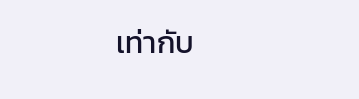เท่ากับ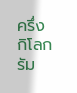ครึ่ง
กิโลกรัม